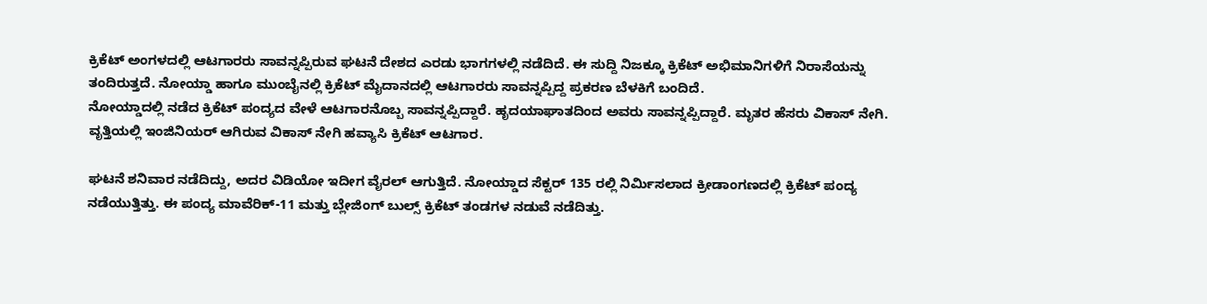ಕ್ರಿಕೆಟ್ ಅಂಗಳದಲ್ಲಿ ಆಟಗಾರರು ಸಾವನ್ನಪ್ಪಿರುವ ಘಟನೆ ದೇಶದ ಎರಡು ಭಾಗಗಳಲ್ಲಿ ನಡೆದಿದೆ. ಈ ಸುದ್ದಿ ನಿಜಕ್ಕೂ ಕ್ರಿಕೆಟ್ ಅಭಿಮಾನಿಗಳಿಗೆ ನಿರಾಸೆಯನ್ನು ತಂದಿರುತ್ತದೆ. ನೋಯ್ಡಾ ಹಾಗೂ ಮುಂಬೈನಲ್ಲಿ ಕ್ರಿಕೆಟ್ ಮೈದಾನದಲ್ಲಿ ಆಟಗಾರರು ಸಾವನ್ನಪ್ಪಿದ್ದ ಪ್ರಕರಣ ಬೆಳಕಿಗೆ ಬಂದಿದೆ.
ನೋಯ್ಡಾದಲ್ಲಿ ನಡೆದ ಕ್ರಿಕೆಟ್ ಪಂದ್ಯದ ವೇಳೆ ಆಟಗಾರನೊಬ್ಬ ಸಾವನ್ನಪ್ಪಿದ್ದಾರೆ. ಹೃದಯಾಘಾತದಿಂದ ಅವರು ಸಾವನ್ನಪ್ಪಿದ್ದಾರೆ. ಮೃತರ ಹೆಸರು ವಿಕಾಸ್ ನೇಗಿ. ವೃತ್ತಿಯಲ್ಲಿ ಇಂಜಿನಿಯರ್ ಆಗಿರುವ ವಿಕಾಸ್ ನೇಗಿ ಹವ್ಯಾಸಿ ಕ್ರಿಕೆಟ್ ಆಟಗಾರ.

ಘಟನೆ ಶನಿವಾರ ನಡೆದಿದ್ದು, ಅದರ ವಿಡಿಯೋ ಇದೀಗ ವೈರಲ್ ಆಗುತ್ತಿದೆ. ನೋಯ್ಡಾದ ಸೆಕ್ಟರ್ 135 ರಲ್ಲಿ ನಿರ್ಮಿಸಲಾದ ಕ್ರೀಡಾಂಗಣದಲ್ಲಿ ಕ್ರಿಕೆಟ್ ಪಂದ್ಯ ನಡೆಯುತ್ತಿತ್ತು. ಈ ಪಂದ್ಯ ಮಾವೆರಿಕ್-11 ಮತ್ತು ಬ್ಲೇಜಿಂಗ್ ಬುಲ್ಸ್ ಕ್ರಿಕೆಟ್ ತಂಡಗಳ ನಡುವೆ ನಡೆದಿತ್ತು.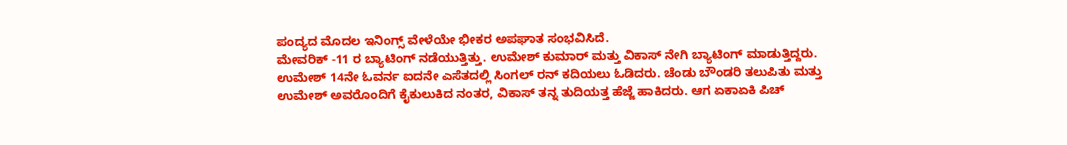ಪಂದ್ಯದ ಮೊದಲ ಇನಿಂಗ್ಸ್ ವೇಳೆಯೇ ಭೀಕರ ಅಪಘಾತ ಸಂಭವಿಸಿದೆ.
ಮೇವರಿಕ್ -11 ರ ಬ್ಯಾಟಿಂಗ್ ನಡೆಯುತ್ತಿತ್ತು. ಉಮೇಶ್ ಕುಮಾರ್ ಮತ್ತು ವಿಕಾಸ್ ನೇಗಿ ಬ್ಯಾಟಿಂಗ್ ಮಾಡುತ್ತಿದ್ದರು. ಉಮೇಶ್ 14ನೇ ಓವರ್ನ ಐದನೇ ಎಸೆತದಲ್ಲಿ ಸಿಂಗಲ್ ರನ್ ಕದಿಯಲು ಓಡಿದರು. ಚೆಂಡು ಬೌಂಡರಿ ತಲುಪಿತು ಮತ್ತು ಉಮೇಶ್ ಅವರೊಂದಿಗೆ ಕೈಕುಲುಕಿದ ನಂತರ, ವಿಕಾಸ್ ತನ್ನ ತುದಿಯತ್ತ ಹೆಜ್ಜೆ ಹಾಕಿದರು. ಆಗ ಏಕಾಏಕಿ ಪಿಚ್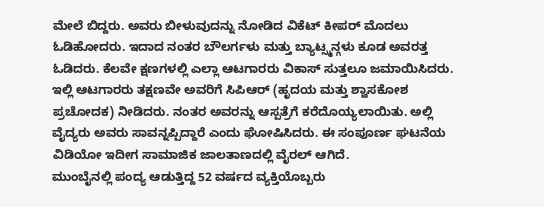ಮೇಲೆ ಬಿದ್ದರು. ಅವರು ಬೀಳುವುದನ್ನು ನೋಡಿದ ವಿಕೆಟ್ ಕೀಪರ್ ಮೊದಲು ಓಡಿಹೋದರು. ಇದಾದ ನಂತರ ಬೌಲರ್ಗಳು ಮತ್ತು ಬ್ಯಾಟ್ಸ್ಮನ್ಗಳು ಕೂಡ ಅವರತ್ತ ಓಡಿದರು. ಕೆಲವೇ ಕ್ಷಣಗಳಲ್ಲಿ ಎಲ್ಲಾ ಆಟಗಾರರು ವಿಕಾಸ್ ಸುತ್ತಲೂ ಜಮಾಯಿಸಿದರು.
ಇಲ್ಲಿ ಆಟಗಾರರು ತಕ್ಷಣವೇ ಅವರಿಗೆ ಸಿಪಿಆರ್ (ಹೃದಯ ಮತ್ತು ಶ್ವಾಸಕೋಶ ಪ್ರಚೋದಕ) ನೀಡಿದರು. ನಂತರ ಅವರನ್ನು ಆಸ್ಪತ್ರೆಗೆ ಕರೆದೊಯ್ಯಲಾಯಿತು. ಅಲ್ಲಿ ವೈದ್ಯರು ಅವರು ಸಾವನ್ನಪ್ಪಿದ್ದಾರೆ ಎಂದು ಘೋಷಿಸಿದರು. ಈ ಸಂಪೂರ್ಣ ಘಟನೆಯ ವಿಡಿಯೋ ಇದೀಗ ಸಾಮಾಜಿಕ ಜಾಲತಾಣದಲ್ಲಿ ವೈರಲ್ ಆಗಿದೆ.
ಮುಂಬೈನಲ್ಲಿ ಪಂದ್ಯ ಆಡುತ್ತಿದ್ದ 52 ವರ್ಷದ ವ್ಯಕ್ತಿಯೊಬ್ಬರು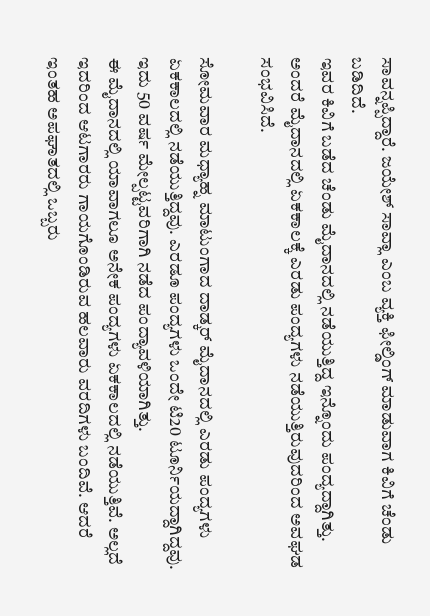ಸಾವನ್ನಪ್ಪಿದ್ದಾರೆ. ಜಯೇಶ್ ಸಾವ್ಲಾ ಎಂಬ ವ್ಯಕ್ತಿ ಫೀಲ್ಡಿಂಗ್ ಮಾಡುವಾಗ ಕಿವಿಗೆ ಚೆಂಡು ಬಡಿದಿದೆ.
ಇವರ ಕಿವಿಗೆ ಬಡೆದ ಚೆಂಡು ಮೈದಾನದಲ್ಲಿ ನಡೆಯುತ್ತಿದ್ದ ಇನ್ನೊಂದು ಪಂದ್ಯದ್ದಾಗಿತ್ತು. ಅಂದರೆ ಮೈದಾನದಲ್ಲಿ ಏಕಕಾಲಕ್ಕೆ ಎರಡು ಪಂದ್ಯಗಳು ನಡೆಯುತ್ತಿರುವುದರಿಂದ ಅವಘಡ ಸಂಭವಿಸಿದೆ.

ಸೋಮವಾರ ಮಧ್ಯಾಹ್ನ ಮಾಟುಂಗಾದ ದಾಡ್ಕರ್ ಮೈದಾನದಲ್ಲಿ ಎರಡು ಪಂದ್ಯಗಳು ಏಕಕಾಲದಲ್ಲಿ ನಡೆಯುತ್ತಿದ್ದವು. ಎರಡೂ ಪಂದ್ಯಗಳು ಒಂದೇ ಟಿ20 ಟೂರ್ನಿಯದ್ದಾಗಿದ್ದವು. ಇದು 50 ವರ್ಷ ಮೇಲ್ಪಟ್ಟವರಿಗಾಗಿ ನಡೆದ ಪಂದ್ಯಾವಳಿಯಾಗಿತ್ತು.
ಈ ಮೈದಾನದಲ್ಲಿ ಯಾವಾಗಲೂ ಅನೇಕ ಪಂದ್ಯಗಳು ಏಕಕಾಲದಲ್ಲಿ ನಡೆಯುತ್ತಿವೆ. ಅಲ್ಲದೆ ಇದರಿಂದ ಆಟಗಾರರು ಗಾಯಗೊಂಡಿರುವ ಹಲವಾರು ವರದಿಗಳು ಬಂದಿವೆ. ಆದರೆ ಇಂತಹ ಅಪಘಾತದಲ್ಲಿ ಒಬ್ಬರು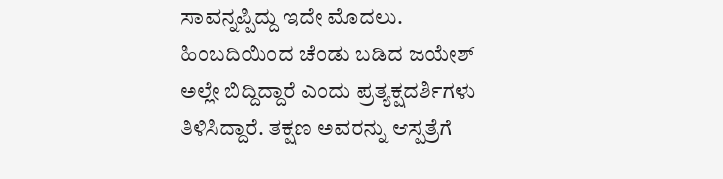ಸಾವನ್ನಪ್ಪಿದ್ದು ಇದೇ ಮೊದಲು.
ಹಿಂಬದಿಯಿಂದ ಚೆಂಡು ಬಡಿದ ಜಯೇಶ್ ಅಲ್ಲೇ ಬಿದ್ದಿದ್ದಾರೆ ಎಂದು ಪ್ರತ್ಯಕ್ಷದರ್ಶಿಗಳು ತಿಳಿಸಿದ್ದಾರೆ. ತಕ್ಷಣ ಅವರನ್ನು ಆಸ್ಪತ್ರೆಗೆ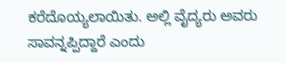ಕರೆದೊಯ್ಯಲಾಯಿತು. ಅಲ್ಲಿ ವೈದ್ಯರು ಅವರು ಸಾವನ್ನಪ್ಪಿದ್ದಾರೆ ಎಂದು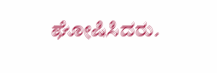ಘೋಷಿಸಿದರು.